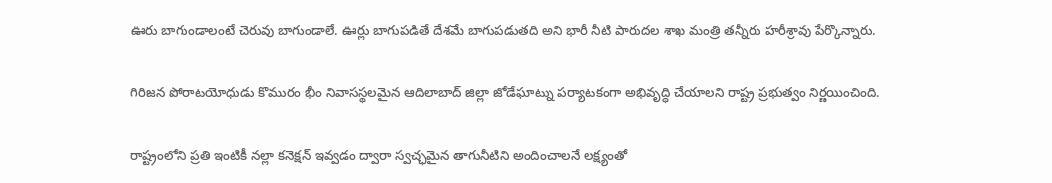ఊరు బాగుండాలంటే చెరువు బాగుండాలే. ఊర్లు బాగుపడితే దేశమే బాగుపడుతది అని భారీ నీటి పారుదల శాఖ మంత్రి తన్నీరు హరీశ్రావు పేర్కొన్నారు.

గిరిజన పోరాటయోధుడు కొమురం భీం నివాసస్థలమైన ఆదిలాబాద్ జిల్లా జోడేఘాట్ను పర్యాటకంగా అభివృద్ధి చేయాలని రాష్ట్ర ప్రభుత్వం నిర్ణయించింది.

రాష్ట్రంలోని ప్రతి ఇంటికీ నల్లా కనెక్షన్ ఇవ్వడం ద్వారా స్వచ్ఛమైన తాగునీటిని అందించాలనే లక్ష్యంతో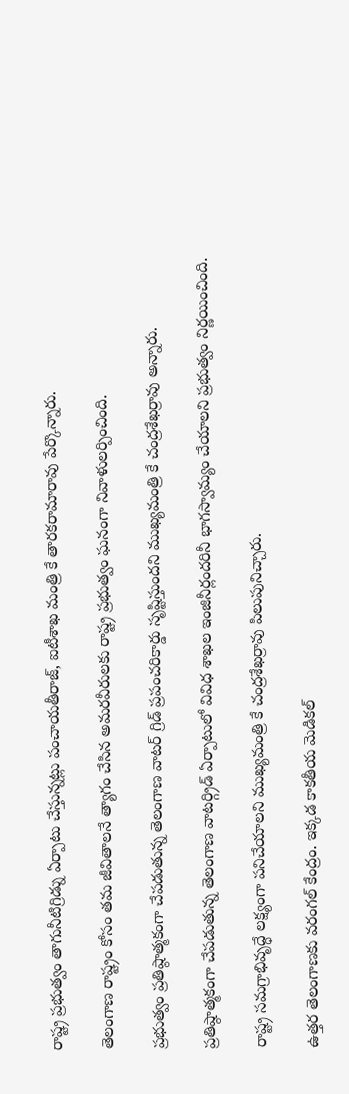రాష్ట్ర ప్రభుత్వం తాగునీటిగ్రిడ్ను ఏర్పాటు చేస్తున్నట్లు పంచాయతీరాజ్, ఐటీశాఖ మంత్రి కే తారకరామారావు పేర్కొన్నారు.

తెలంగాణ రాష్ట్రం కోసం తమ జీవితాలనే త్యాగం చేసిన అమరవీరులకు రాష్ట్ర ప్రభుత్వం ఘనంగా నివాళులర్పించింది.

ప్రభుత్వం ప్రతిష్ఠాత్మకంగా చేపడుతున్న తెలంగాణ వాటర్ గ్రిడ్ ప్రపంచరికార్డు సృష్టిస్తుందని ముఖ్యమంత్రి కే చంద్రశేఖర్రావు అన్నారు.

ప్రతిష్ఠాత్మకంగా చేపడుతున్న తెలంగాణ వాటర్గ్రిడ్ ఏర్పాటులో వివిధ శాఖల ఇంజినీర్లందరినీ భాగస్వామ్యం చేయాలని ప్రభుత్వం నిర్ణయించింది.

రాష్ట్ర సమగ్రాభివృద్ధే లక్ష్యంగా పనిచేయాలని ముఖ్యమంత్రి కే చంద్రశేఖర్రావు పిలుపునిచ్చారు.

ఉత్తర తెలంగాణకు వరంగల్ కేంద్రం. ఇక్కడ కాకతీయ మెడికల్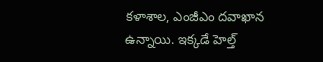కళాశాల, ఎంజీఎం దవాఖాన ఉన్నాయి. ఇక్కడే హెల్త్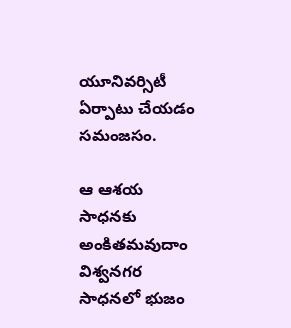యూనివర్సిటీ ఏర్పాటు చేయడం సమంజసం.

ఆ ఆశయ సాధనకు అంకితమవుదాం విశ్వనగర సాధనలో భుజం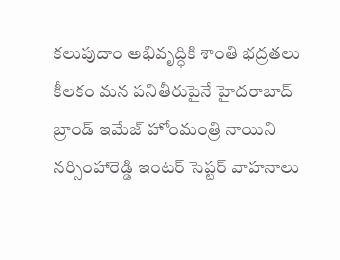కలుపుదాం అభివృద్ధికి శాంతి భద్రతలు కీలకం మన పనితీరుపైనే హైదరాబాద్ బ్రాండ్ ఇమేజ్ హోంమంత్రి నాయిని నర్సింహారెడ్డి ఇంటర్ సెప్టర్ వాహనాలు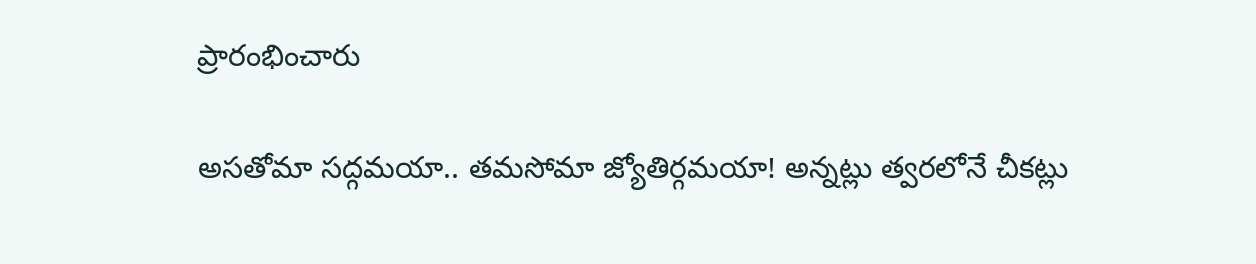ప్రారంభించారు

అసతోమా సద్గమయా.. తమసోమా జ్యోతిర్గమయా! అన్నట్లు త్వరలోనే చీకట్లు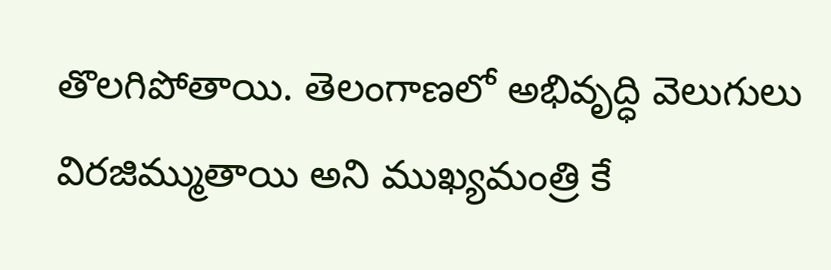తొలగిపోతాయి. తెలంగాణలో అభివృద్ధి వెలుగులు విరజిమ్ముతాయి అని ముఖ్యమంత్రి కే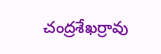చంద్రశేఖర్రావు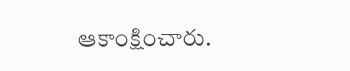ఆకాంక్షించారు.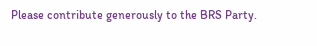Please contribute generously to the BRS Party.